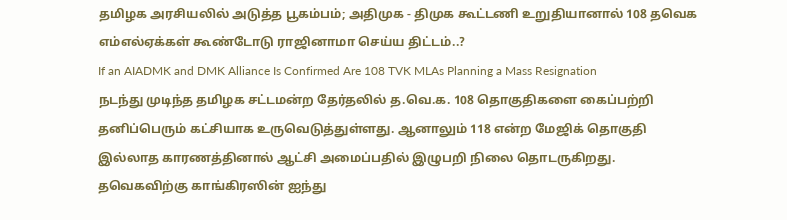தமிழக அரசியலில் அடுத்த பூகம்பம்; அதிமுக - திமுக கூட்டணி உறுதியானால் 108 தவெக எம்எல்ஏக்கள் கூண்டோடு ராஜினாமா செய்ய திட்டம்..?
If an AIADMK and DMK Alliance Is Confirmed Are 108 TVK MLAs Planning a Mass Resignation
நடந்து முடிந்த தமிழக சட்டமன்ற தேர்தலில் த.வெ.க. 108 தொகுதிகளை கைப்பற்றி தனிப்பெரும் கட்சியாக உருவெடுத்துள்ளது. ஆனாலும் 118 என்ற மேஜிக் தொகுதி இல்லாத காரணத்தினால் ஆட்சி அமைப்பதில் இழுபறி நிலை தொடருகிறது.
தவெகவிற்கு காங்கிரஸின் ஐந்து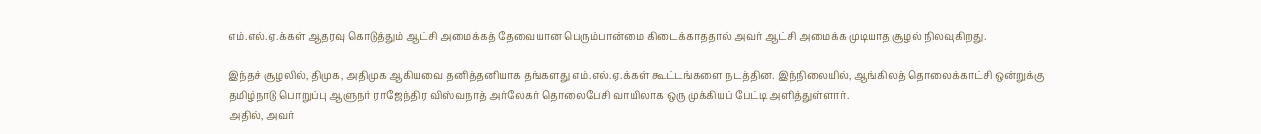எம்.எல்.ஏ.க்கள் ஆதரவு கொடுத்தும் ஆட்சி அமைக்கத் தேவையான பெரும்பான்மை கிடைக்காததால் அவர் ஆட்சி அமைக்க முடியாத சூழல் நிலவுகிறது.

இந்தச் சூழலில், திமுக, அதிமுக ஆகியவை தனித்தனியாக தங்களது எம்.எல்.ஏ.க்கள் கூட்டங்களை நடத்தின. இந்நிலையில், ஆங்கிலத் தொலைக்காட்சி ஒன்றுக்கு தமிழ்நாடு பொறுப்பு ஆளுநர் ராஜேந்திர விஸ்வநாத் அர்லேகர் தொலைபேசி வாயிலாக ஒரு முக்கியப் பேட்டி அளித்துள்ளார்.
அதில், அவர்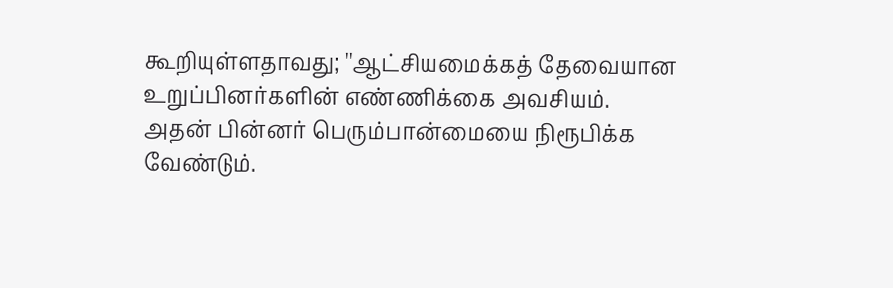கூறியுள்ளதாவது; ''ஆட்சியமைக்கத் தேவையான உறுப்பினர்களின் எண்ணிக்கை அவசியம். அதன் பின்னர் பெரும்பான்மையை நிரூபிக்க வேண்டும்.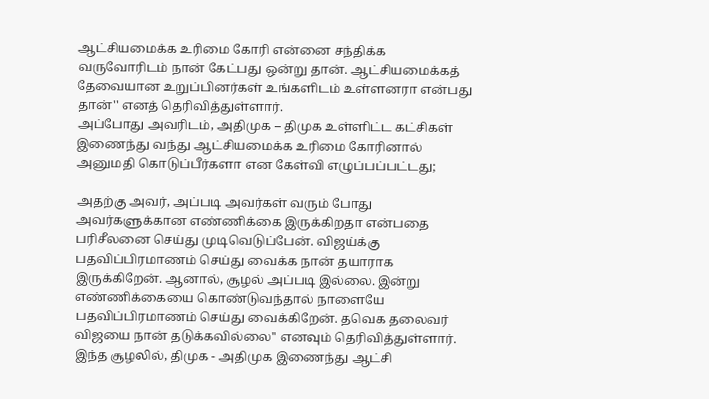ஆட்சியமைக்க உரிமை கோரி என்னை சந்திக்க வருவோரிடம் நான் கேட்பது ஒன்று தான். ஆட்சியமைக்கத் தேவையான உறுப்பினர்கள் உங்களிடம் உள்ளனரா என்பது தான்'' எனத் தெரிவித்துள்ளார்.
அப்போது அவரிடம், அதிமுக – திமுக உள்ளிட்ட கட்சிகள் இணைந்து வந்து ஆட்சியமைக்க உரிமை கோரினால் அனுமதி கொடுப்பீர்களா என கேள்வி எழுப்பப்பட்டது;

அதற்கு அவர், அப்படி அவர்கள் வரும் போது அவர்களுக்கான எண்ணிக்கை இருக்கிறதா என்பதை பரிசீலனை செய்து முடிவெடுப்பேன். விஜய்க்கு பதவிப்பிரமாணம் செய்து வைக்க நான் தயாராக இருக்கிறேன். ஆனால், சூழல் அப்படி இல்லை. இன்று எண்ணிக்கையை கொண்டுவந்தால் நாளையே பதவிப்பிரமாணம் செய்து வைக்கிறேன். தவெக தலைவர் விஜயை நான் தடுக்கவில்லை'' எனவும் தெரிவித்துள்ளார்.
இந்த சூழலில், திமுக - அதிமுக இணைந்து ஆட்சி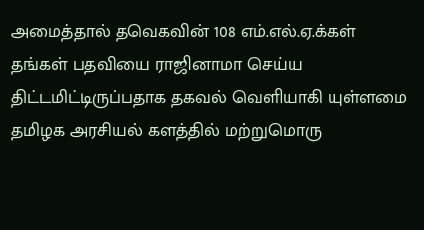அமைத்தால் தவெகவின் 108 எம்.எல்.ஏ.க்கள் தங்கள் பதவியை ராஜினாமா செய்ய திட்டமிட்டிருப்பதாக தகவல் வெளியாகி யுள்ளமை தமிழக அரசியல் களத்தில் மற்றுமொரு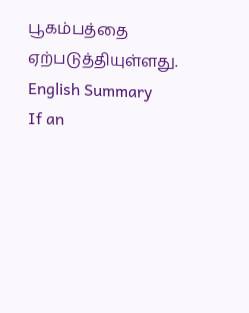பூகம்பத்தை ஏற்படுத்தியுள்ளது.
English Summary
If an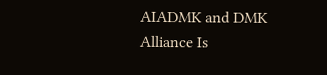AIADMK and DMK Alliance Is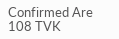Confirmed Are 108 TVK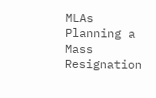MLAs Planning a Mass Resignation